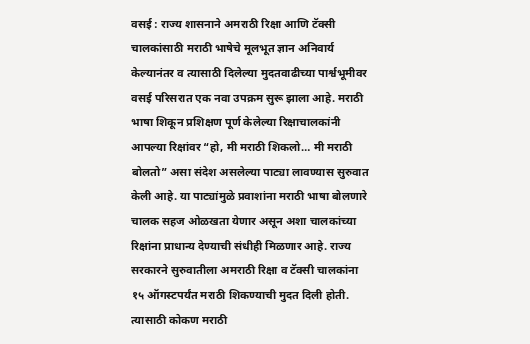वसई : राज्य शासनाने अमराठी रिक्षा आणि टॅक्सी चालकांसाठी मराठी भाषेचे मूलभूत ज्ञान अनिवार्य केल्यानंतर व त्यासाठी दिलेल्या मुदतवाढीच्या पार्श्वभूमीवर वसई परिसरात एक नवा उपक्रम सुरू झाला आहे. मराठी भाषा शिकून प्रशिक्षण पूर्ण केलेल्या रिक्षाचालकांनी आपल्या रिक्षांवर “हो, मी मराठी शिकलो… मी मराठी बोलतो” असा संदेश असलेल्या पाट्या लावण्यास सुरुवात केली आहे. या पाट्यांमुळे प्रवाशांना मराठी भाषा बोलणारे चालक सहज ओळखता येणार असून अशा चालकांच्या रिक्षांना प्राधान्य देण्याची संधीही मिळणार आहे. राज्य सरकारने सुरुवातीला अमराठी रिक्षा व टॅक्सी चालकांना १५ ऑगस्टपर्यंत मराठी शिकण्याची मुदत दिली होती. त्यासाठी कोकण मराठी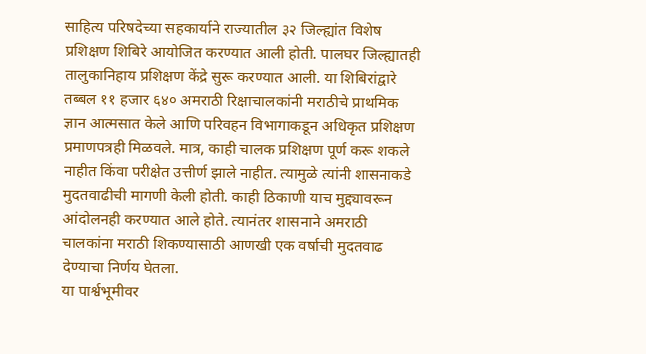साहित्य परिषदेच्या सहकार्याने राज्यातील ३२ जिल्ह्यांत विशेष प्रशिक्षण शिबिरे आयोजित करण्यात आली होती. पालघर जिल्ह्यातही तालुकानिहाय प्रशिक्षण केंद्रे सुरू करण्यात आली. या शिबिरांद्वारे तब्बल ११ हजार ६४० अमराठी रिक्षाचालकांनी मराठीचे प्राथमिक ज्ञान आत्मसात केले आणि परिवहन विभागाकडून अधिकृत प्रशिक्षण प्रमाणपत्रही मिळवले. मात्र, काही चालक प्रशिक्षण पूर्ण करू शकले नाहीत किंवा परीक्षेत उत्तीर्ण झाले नाहीत. त्यामुळे त्यांनी शासनाकडे मुदतवाढीची मागणी केली होती. काही ठिकाणी याच मुद्द्यावरून आंदोलनही करण्यात आले होते. त्यानंतर शासनाने अमराठी चालकांना मराठी शिकण्यासाठी आणखी एक वर्षाची मुदतवाढ देण्याचा निर्णय घेतला.
या पार्श्वभूमीवर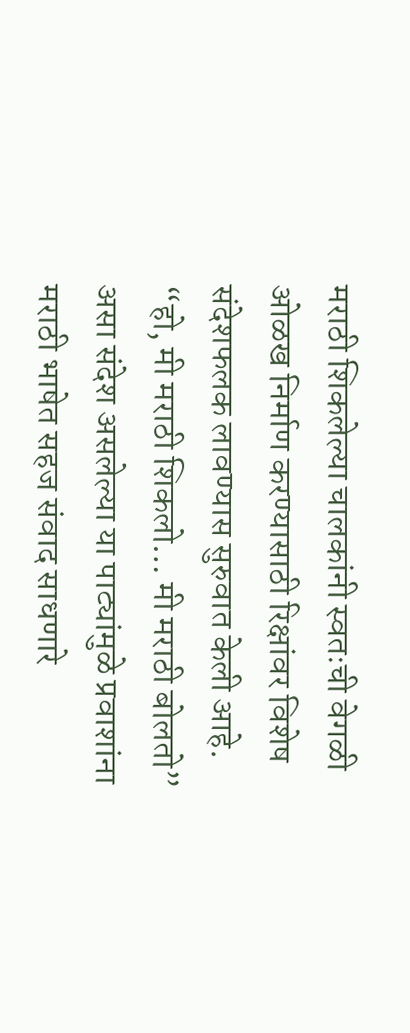मराठी शिकलेल्या चालकांनी स्वतःची वेगळी ओळख निर्माण करण्यासाठी रिक्षांवर विशेष संदेशफलक लावण्यास सुरुवात केली आहे. “हो, मी मराठी शिकलो… मी मराठी बोलतो” असा संदेश असलेल्या या पाट्यांमुळे प्रवाशांना मराठी भाषेत सहज संवाद साधणारे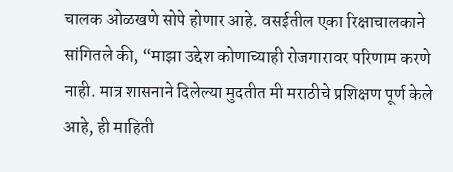चालक ओळखणे सोपे होणार आहे. वसईतील एका रिक्षाचालकाने सांगितले की, “माझा उद्देश कोणाच्याही रोजगारावर परिणाम करणे नाही. मात्र शासनाने दिलेल्या मुदतीत मी मराठीचे प्रशिक्षण पूर्ण केले आहे, ही माहिती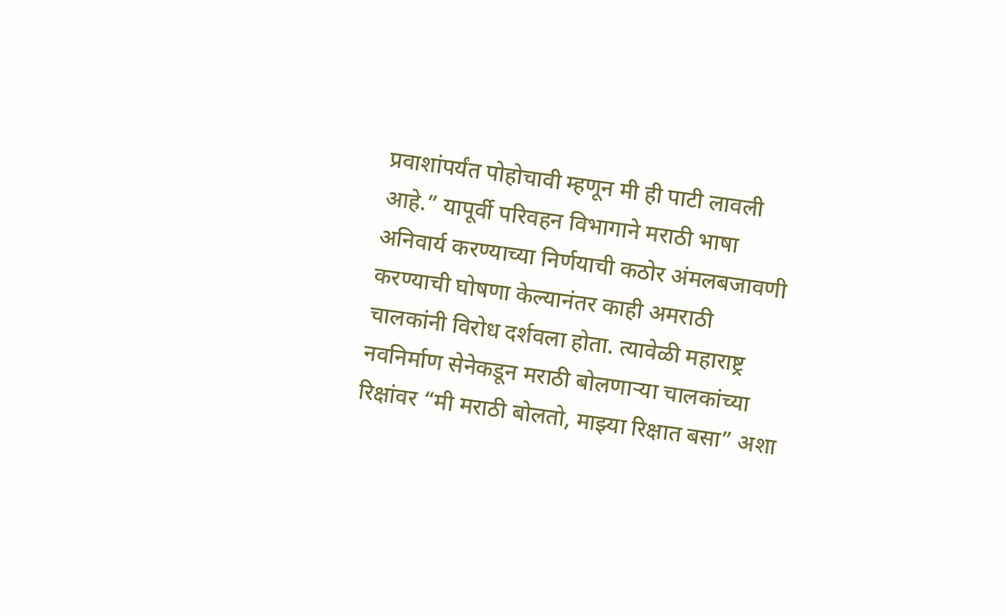प्रवाशांपर्यंत पोहोचावी म्हणून मी ही पाटी लावली आहे.” यापूर्वी परिवहन विभागाने मराठी भाषा अनिवार्य करण्याच्या निर्णयाची कठोर अंमलबजावणी करण्याची घोषणा केल्यानंतर काही अमराठी चालकांनी विरोध दर्शवला होता. त्यावेळी महाराष्ट्र नवनिर्माण सेनेकडून मराठी बोलणाऱ्या चालकांच्या रिक्षांवर “मी मराठी बोलतो, माझ्या रिक्षात बसा” अशा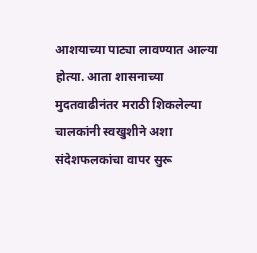आशयाच्या पाट्या लावण्यात आल्या होत्या. आता शासनाच्या मुदतवाढीनंतर मराठी शिकलेल्या चालकांनी स्वखुशीने अशा संदेशफलकांचा वापर सुरू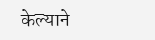केल्याने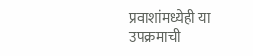प्रवाशांमध्येही या उपक्रमाची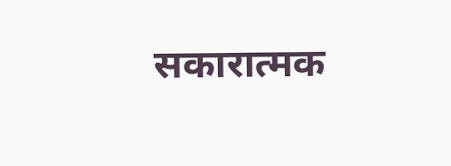सकारात्मक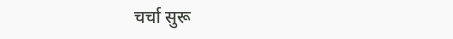चर्चा सुरू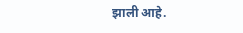झाली आहे.